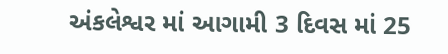અંકલેશ્વર માં આગામી 3 દિવસ માં 25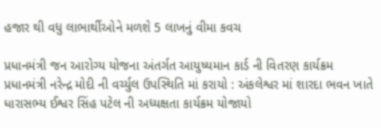હજાર થી વધુ લાભાર્થીઓને મળશે 5 લાખનું વીમા કવચ

પ્રધાનમંત્રી જન આરોગ્ય યોજના અંતર્ગત આયુષ્યમાન કાર્ડ ની વિતરણ કાર્યક્રમ પ્રધાનમંત્રી નરેન્દ્ર મોદી ની વર્ચ્યુલ ઉપસ્થિતિ માં કરાયો : અંકલેશ્વર માં શારદા ભવન ખાતે ધારાસભ્ય ઈશ્વર સિંહ પટેલ ની અધ્યક્ષતા કાર્યક્રમ યોજાયો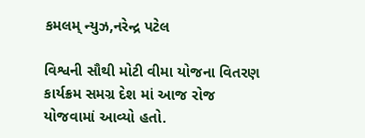કમલમ્ ન્યુઝ,નરેન્દ્ર પટેલ

વિશ્વની સૌથી મોટી વીમા યોજના વિતરણ કાર્યક્રમ સમગ્ર દેશ માં આજ રોજ યોજવામાં આવ્યો હતો.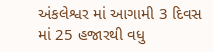અંકલેશ્વર માં આગામી 3 દિવસ માં 25 હજારથી વધુ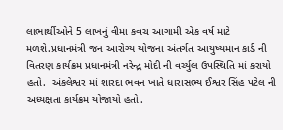લાભાર્થીઓને 5 લાખનું વીમા કવચ આગામી એક વર્ષ માટે મળશે.પ્રધાનમંત્રી જન આરોગ્ય યોજના અંતર્ગત આયુષ્યમાન કાર્ડ ની વિતરણ કાર્યક્રમ પ્રધાનમંત્રી નરેન્દ્ર મોદી ની વર્ચ્યુલ ઉપસ્થિતિ માં કરાયો હતો.  અંકલેશ્વર માં શારદા ભવન ખાતે ધારાસભ્ય ઈશ્વર સિંહ પટેલ ની અધ્યક્ષતા કાર્યક્રમ યોજાયો હતો.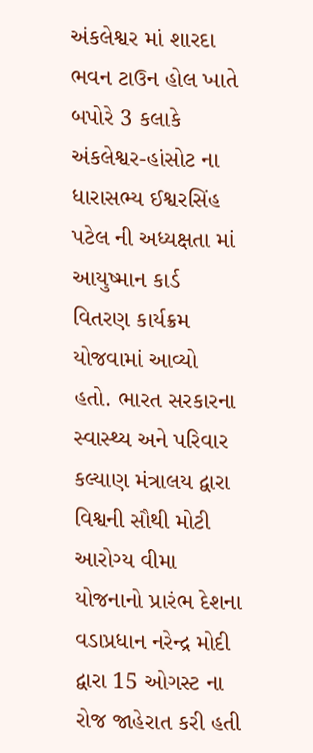અંકલેશ્વર માં શારદા ભવન ટાઉન હોલ ખાતે બપોરે 3 કલાકે અંકલેશ્વર-હાંસોટ ના ધારાસભ્ય ઈશ્વરસિંહ પટેલ ની અધ્યક્ષતા માં આયુષ્માન કાર્ડ વિતરણ કાર્યક્રમ યોજવામાં આવ્યો હતો. ભારત સરકારના સ્વાસ્થ્ય અને પરિવાર કલ્યાણ મંત્રાલય દ્વારા વિશ્વની સૌથી મોટી આરોગ્ય વીમા યોજનાનો પ્રારંભ દેશના વડાપ્રધાન નરેન્દ્ર મોદી દ્વારા 15 ઓગસ્ટ ના રોજ જાહેરાત કરી હતી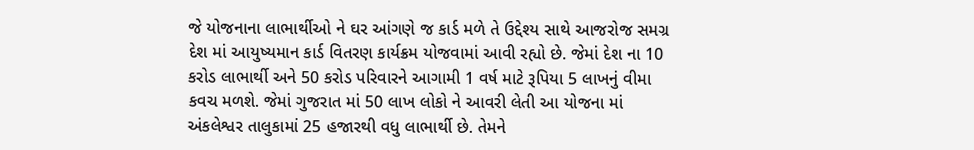જે યોજનાના લાભાર્થીઓ ને ઘર આંગણે જ કાર્ડ મળે તે ઉદ્દેશ્ય સાથે આજરોજ સમગ્ર દેશ માં આયુષ્યમાન કાર્ડ વિતરણ કાર્યક્રમ યોજવામાં આવી રહ્યો છે. જેમાં દેશ ના 10 કરોડ લાભાર્થી અને 50 કરોડ પરિવારને આગામી 1 વર્ષ માટે રૂપિયા 5 લાખનું વીમા કવચ મળશે. જેમાં ગુજરાત માં 50 લાખ લોકો ને આવરી લેતી આ યોજના માં અંકલેશ્વર તાલુકામાં 25 હજારથી વધુ લાભાર્થી છે. તેમને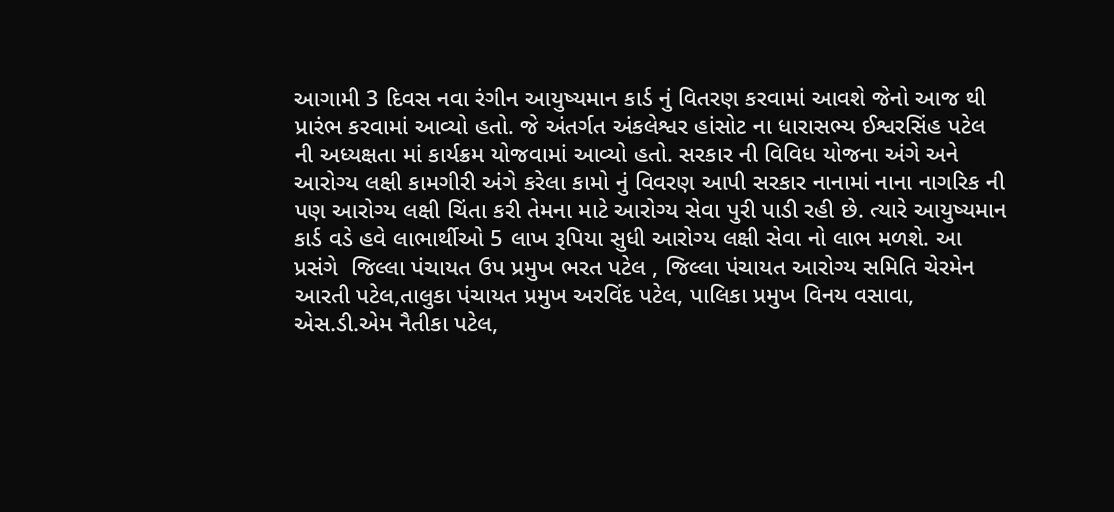આગામી 3 દિવસ નવા રંગીન આયુષ્યમાન કાર્ડ નું વિતરણ કરવામાં આવશે જેનો આજ થી પ્રારંભ કરવામાં આવ્યો હતો. જે અંતર્ગત અંકલેશ્વર હાંસોટ ના ધારાસભ્ય ઈશ્વરસિંહ પટેલ ની અધ્યક્ષતા માં કાર્યક્રમ યોજવામાં આવ્યો હતો. સરકાર ની વિવિધ યોજના અંગે અને આરોગ્ય લક્ષી કામગીરી અંગે કરેલા કામો નું વિવરણ આપી સરકાર નાનામાં નાના નાગરિક ની પણ આરોગ્ય લક્ષી ચિંતા કરી તેમના માટે આરોગ્ય સેવા પુરી પાડી રહી છે. ત્યારે આયુષ્યમાન કાર્ડ વડે હવે લાભાર્થીઓ 5 લાખ રૂપિયા સુધી આરોગ્ય લક્ષી સેવા નો લાભ મળશે. આ પ્રસંગે  જિલ્લા પંચાયત ઉપ પ્રમુખ ભરત પટેલ , જિલ્લા પંચાયત આરોગ્ય સમિતિ ચેરમેન આરતી પટેલ,તાલુકા પંચાયત પ્રમુખ અરવિંદ પટેલ, પાલિકા પ્રમુખ વિનય વસાવા, એસ.ડી.એમ નૈતીકા પટેલ,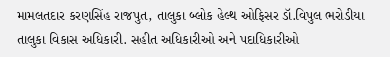મામલતદાર કરણસિંહ રાજપુત, તાલુકા બ્લોક હેલ્થ ઓફિસર ડૉ.વિપુલ ભરોડીયા  તાલુકા વિકાસ અધિકારી. સહીત અધિકારીઓ અને પદાધિકારીઓ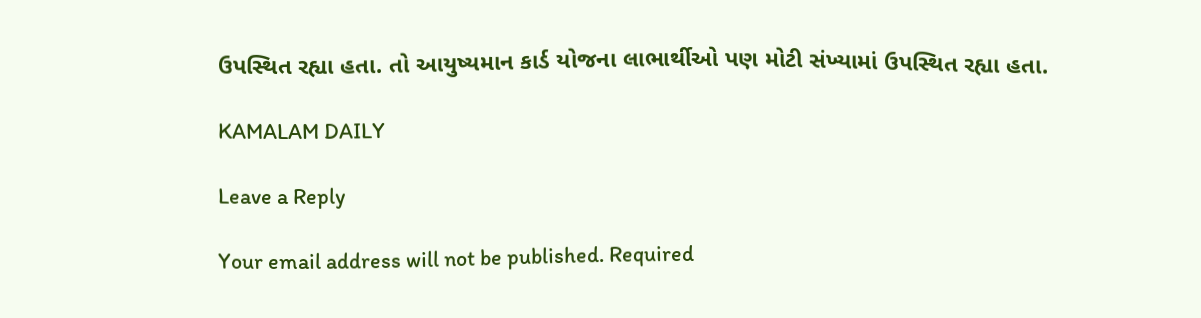ઉપસ્થિત રહ્યા હતા. તો આયુષ્યમાન કાર્ડ યોજના લાભાર્થીઓ પણ મોટી સંખ્યામાં ઉપસ્થિત રહ્યા હતા.

KAMALAM DAILY

Leave a Reply

Your email address will not be published. Required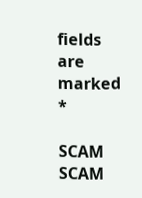fields are marked *

SCAM SCAM